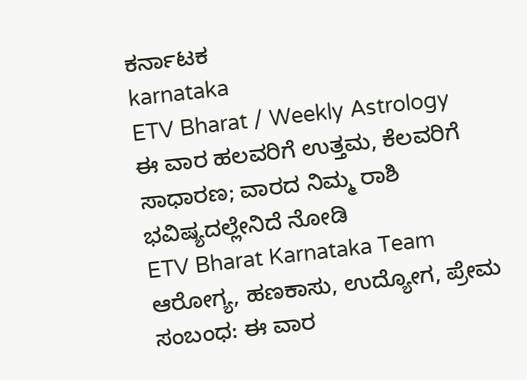ಕರ್ನಾಟಕ
karnataka
ETV Bharat / Weekly Astrology
ಈ ವಾರ ಹಲವರಿಗೆ ಉತ್ತಮ, ಕೆಲವರಿಗೆ ಸಾಧಾರಣ; ವಾರದ ನಿಮ್ಮ ರಾಶಿ ಭವಿಷ್ಯದಲ್ಲೇನಿದೆ ನೋಡಿ
ETV Bharat Karnataka Team
ಆರೋಗ್ಯ, ಹಣಕಾಸು, ಉದ್ಯೋಗ, ಪ್ರೇಮ ಸಂಬಂಧ: ಈ ವಾರ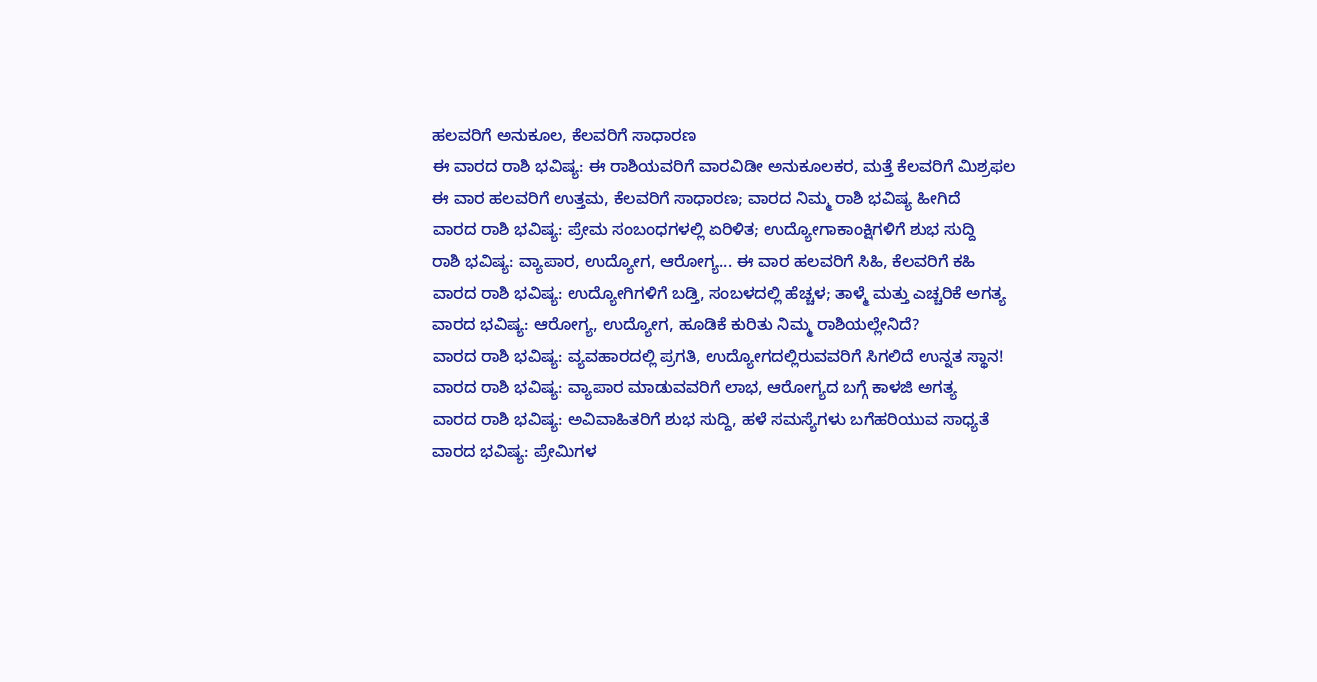ಹಲವರಿಗೆ ಅನುಕೂಲ, ಕೆಲವರಿಗೆ ಸಾಧಾರಣ
ಈ ವಾರದ ರಾಶಿ ಭವಿಷ್ಯ: ಈ ರಾಶಿಯವರಿಗೆ ವಾರವಿಡೀ ಅನುಕೂಲಕರ, ಮತ್ತೆ ಕೆಲವರಿಗೆ ಮಿಶ್ರಫಲ
ಈ ವಾರ ಹಲವರಿಗೆ ಉತ್ತಮ, ಕೆಲವರಿಗೆ ಸಾಧಾರಣ; ವಾರದ ನಿಮ್ಮ ರಾಶಿ ಭವಿಷ್ಯ ಹೀಗಿದೆ
ವಾರದ ರಾಶಿ ಭವಿಷ್ಯ: ಪ್ರೇಮ ಸಂಬಂಧಗಳಲ್ಲಿ ಏರಿಳಿತ; ಉದ್ಯೋಗಾಕಾಂಕ್ಷಿಗಳಿಗೆ ಶುಭ ಸುದ್ದಿ
ರಾಶಿ ಭವಿಷ್ಯ: ವ್ಯಾಪಾರ, ಉದ್ಯೋಗ, ಆರೋಗ್ಯ... ಈ ವಾರ ಹಲವರಿಗೆ ಸಿಹಿ, ಕೆಲವರಿಗೆ ಕಹಿ
ವಾರದ ರಾಶಿ ಭವಿಷ್ಯ: ಉದ್ಯೋಗಿಗಳಿಗೆ ಬಡ್ತಿ, ಸಂಬಳದಲ್ಲಿ ಹೆಚ್ಚಳ; ತಾಳ್ಮೆ ಮತ್ತು ಎಚ್ಚರಿಕೆ ಅಗತ್ಯ
ವಾರದ ಭವಿಷ್ಯ: ಆರೋಗ್ಯ, ಉದ್ಯೋಗ, ಹೂಡಿಕೆ ಕುರಿತು ನಿಮ್ಮ ರಾಶಿಯಲ್ಲೇನಿದೆ?
ವಾರದ ರಾಶಿ ಭವಿಷ್ಯ: ವ್ಯವಹಾರದಲ್ಲಿ ಪ್ರಗತಿ, ಉದ್ಯೋಗದಲ್ಲಿರುವವರಿಗೆ ಸಿಗಲಿದೆ ಉನ್ನತ ಸ್ಥಾನ!
ವಾರದ ರಾಶಿ ಭವಿಷ್ಯ: ವ್ಯಾಪಾರ ಮಾಡುವವರಿಗೆ ಲಾಭ, ಆರೋಗ್ಯದ ಬಗ್ಗೆ ಕಾಳಜಿ ಅಗತ್ಯ
ವಾರದ ರಾಶಿ ಭವಿಷ್ಯ: ಅವಿವಾಹಿತರಿಗೆ ಶುಭ ಸುದ್ದಿ, ಹಳೆ ಸಮಸ್ಯೆಗಳು ಬಗೆಹರಿಯುವ ಸಾಧ್ಯತೆ
ವಾರದ ಭವಿಷ್ಯ: ಪ್ರೇಮಿಗಳ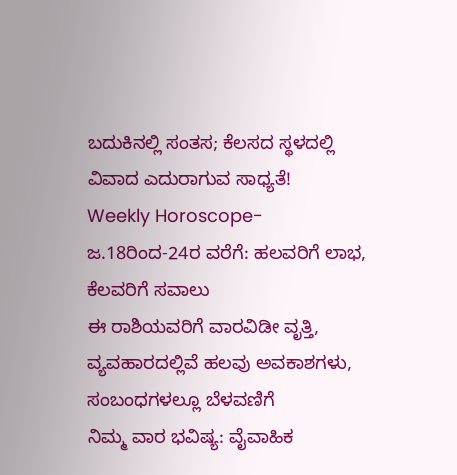ಬದುಕಿನಲ್ಲಿ ಸಂತಸ; ಕೆಲಸದ ಸ್ಥಳದಲ್ಲಿ ವಿವಾದ ಎದುರಾಗುವ ಸಾಧ್ಯತೆ!
Weekly Horoscope- ಜ.18ರಿಂದ-24ರ ವರೆಗೆ: ಹಲವರಿಗೆ ಲಾಭ, ಕೆಲವರಿಗೆ ಸವಾಲು
ಈ ರಾಶಿಯವರಿಗೆ ವಾರವಿಡೀ ವೃತ್ತಿ, ವ್ಯವಹಾರದಲ್ಲಿವೆ ಹಲವು ಅವಕಾಶಗಳು, ಸಂಬಂಧಗಳಲ್ಲೂ ಬೆಳವಣಿಗೆ
ನಿಮ್ಮ ವಾರ ಭವಿಷ್ಯ: ವೈವಾಹಿಕ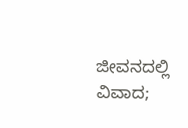ಜೀವನದಲ್ಲಿ ವಿವಾದ;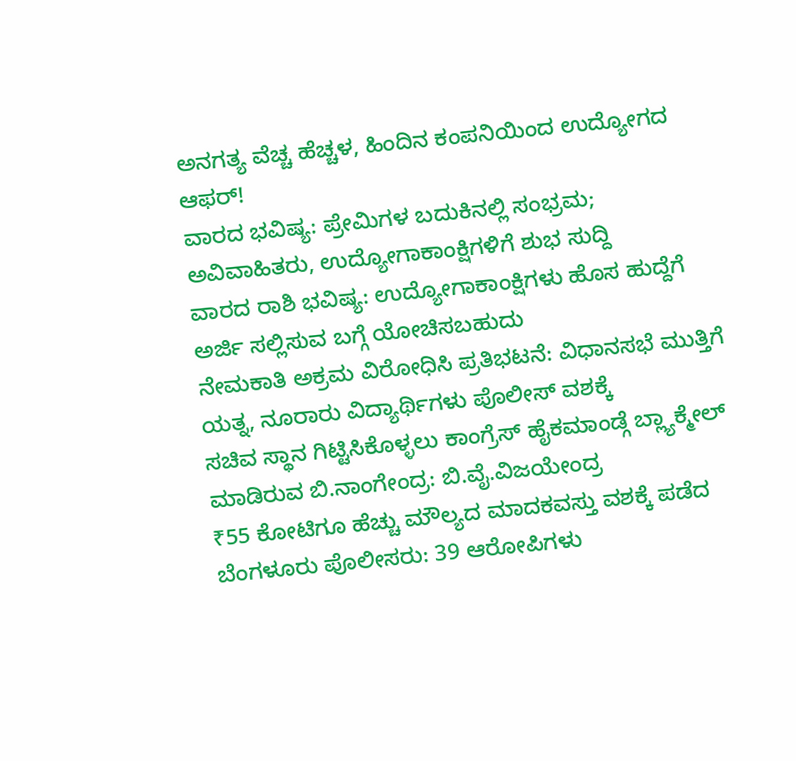ಅನಗತ್ಯ ವೆಚ್ಚ ಹೆಚ್ಚಳ, ಹಿಂದಿನ ಕಂಪನಿಯಿಂದ ಉದ್ಯೋಗದ ಆಫರ್!
ವಾರದ ಭವಿಷ್ಯ: ಪ್ರೇಮಿಗಳ ಬದುಕಿನಲ್ಲಿ ಸಂಭ್ರಮ; ಅವಿವಾಹಿತರು, ಉದ್ಯೋಗಾಕಾಂಕ್ಷಿಗಳಿಗೆ ಶುಭ ಸುದ್ದಿ
ವಾರದ ರಾಶಿ ಭವಿಷ್ಯ: ಉದ್ಯೋಗಾಕಾಂಕ್ಷಿಗಳು ಹೊಸ ಹುದ್ದೆಗೆ ಅರ್ಜಿ ಸಲ್ಲಿಸುವ ಬಗ್ಗೆ ಯೋಚಿಸಬಹುದು
ನೇಮಕಾತಿ ಅಕ್ರಮ ವಿರೋಧಿಸಿ ಪ್ರತಿಭಟನೆ: ವಿಧಾನಸಭೆ ಮುತ್ತಿಗೆ ಯತ್ನ, ನೂರಾರು ವಿದ್ಯಾರ್ಥಿಗಳು ಪೊಲೀಸ್ ವಶಕ್ಕೆ
ಸಚಿವ ಸ್ಥಾನ ಗಿಟ್ಟಿಸಿಕೊಳ್ಳಲು ಕಾಂಗ್ರೆಸ್ ಹೈಕಮಾಂಡ್ಗೆ ಬ್ಲ್ಯಾಕ್ಮೇಲ್ ಮಾಡಿರುವ ಬಿ.ನಾಂಗೇಂದ್ರ: ಬಿ.ವೈ.ವಿಜಯೇಂದ್ರ
₹55 ಕೋಟಿಗೂ ಹೆಚ್ಚು ಮೌಲ್ಯದ ಮಾದಕವಸ್ತು ವಶಕ್ಕೆ ಪಡೆದ ಬೆಂಗಳೂರು ಪೊಲೀಸರು: 39 ಆರೋಪಿಗಳು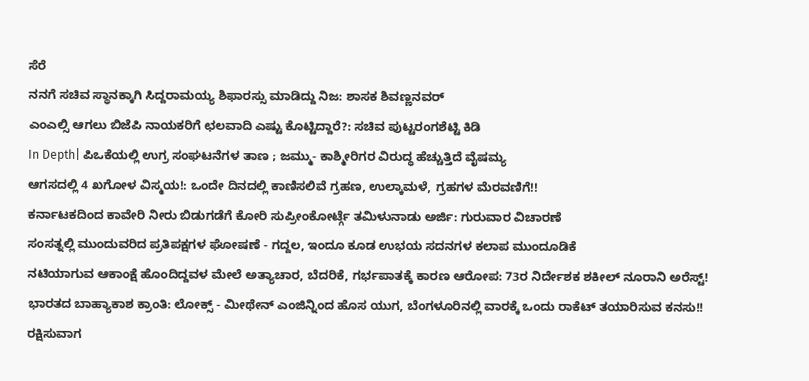ಸೆರೆ
ನನಗೆ ಸಚಿವ ಸ್ಥಾನಕ್ಕಾಗಿ ಸಿದ್ದರಾಮಯ್ಯ ಶಿಫಾರಸ್ಸು ಮಾಡಿದ್ದು ನಿಜ: ಶಾಸಕ ಶಿವಣ್ಣನವರ್
ಎಂಎಲ್ಸಿ ಆಗಲು ಬಿಜೆಪಿ ನಾಯಕರಿಗೆ ಛಲವಾದಿ ಎಷ್ಟು ಕೊಟ್ಟಿದ್ದಾರೆ?: ಸಚಿವ ಪುಟ್ಟರಂಗಶೆಟ್ಟಿ ಕಿಡಿ
In Depth| ಪಿಒಕೆಯಲ್ಲಿ ಉಗ್ರ ಸಂಘಟನೆಗಳ ತಾಣ ; ಜಮ್ಮು- ಕಾಶ್ಮೀರಿಗರ ವಿರುದ್ಧ ಹೆಚ್ಚುತ್ತಿದೆ ವೈಷಮ್ಯ
ಆಗಸದಲ್ಲಿ 4 ಖಗೋಳ ವಿಸ್ಮಯ!: ಒಂದೇ ದಿನದಲ್ಲಿ ಕಾಣಿಸಲಿವೆ ಗ್ರಹಣ, ಉಲ್ಕಾಮಳೆ, ಗ್ರಹಗಳ ಮೆರವಣಿಗೆ!!
ಕರ್ನಾಟಕದಿಂದ ಕಾವೇರಿ ನೀರು ಬಿಡುಗಡೆಗೆ ಕೋರಿ ಸುಪ್ರೀಂಕೋರ್ಟ್ಗೆ ತಮಿಳುನಾಡು ಅರ್ಜಿ: ಗುರುವಾರ ವಿಚಾರಣೆ
ಸಂಸತ್ನಲ್ಲಿ ಮುಂದುವರಿದ ಪ್ರತಿಪಕ್ಷಗಳ ಘೋಷಣೆ - ಗದ್ದಲ, ಇಂದೂ ಕೂಡ ಉಭಯ ಸದನಗಳ ಕಲಾಪ ಮುಂದೂಡಿಕೆ
ನಟಿಯಾಗುವ ಆಕಾಂಕ್ಷೆ ಹೊಂದಿದ್ದವಳ ಮೇಲೆ ಅತ್ಯಾಚಾರ, ಬೆದರಿಕೆ, ಗರ್ಭಪಾತಕ್ಕೆ ಕಾರಣ ಆರೋಪ: 73ರ ನಿರ್ದೇಶಕ ಶಕೀಲ್ ನೂರಾನಿ ಅರೆಸ್ಟ್!
ಭಾರತದ ಬಾಹ್ಯಾಕಾಶ ಕ್ರಾಂತಿ: ಲೋಕ್ಸ್ - ಮೀಥೇನ್ ಎಂಜಿನ್ನಿಂದ ಹೊಸ ಯುಗ, ಬೆಂಗಳೂರಿನಲ್ಲಿ ವಾರಕ್ಕೆ ಒಂದು ರಾಕೆಟ್ ತಯಾರಿಸುವ ಕನಸು!!
ರಕ್ಷಿಸುವಾಗ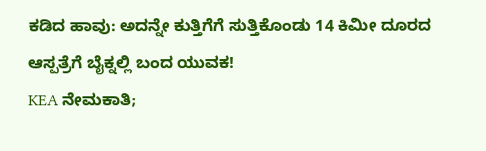ಕಡಿದ ಹಾವು: ಅದನ್ನೇ ಕುತ್ತಿಗೆಗೆ ಸುತ್ತಿಕೊಂಡು 14 ಕಿಮೀ ದೂರದ ಆಸ್ಪತ್ರೆಗೆ ಬೈಕ್ನಲ್ಲಿ ಬಂದ ಯುವಕ!
KEA ನೇಮಕಾತಿ;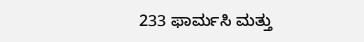233 ಫಾರ್ಮಸಿ ಮತ್ತು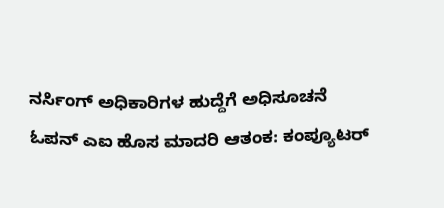ನರ್ಸಿಂಗ್ ಅಧಿಕಾರಿಗಳ ಹುದ್ದೆಗೆ ಅಧಿಸೂಚನೆ
ಓಪನ್ ಎಐ ಹೊಸ ಮಾದರಿ ಆತಂಕ: ಕಂಪ್ಯೂಟರ್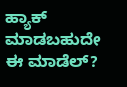ಹ್ಯಾಕ್ ಮಾಡಬಹುದೇ ಈ ಮಾಡೆಲ್?